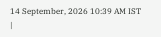14 September, 2026 10:39 AM IST |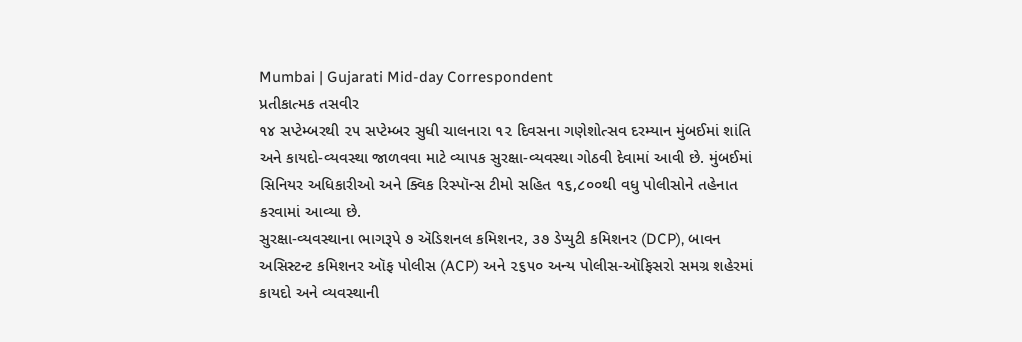Mumbai | Gujarati Mid-day Correspondent
પ્રતીકાત્મક તસવીર
૧૪ સપ્ટેમ્બરથી ૨૫ સપ્ટેમ્બર સુધી ચાલનારા ૧૨ દિવસના ગણેશોત્સવ દરમ્યાન મુંબઈમાં શાંતિ અને કાયદો-વ્યવસ્થા જાળવવા માટે વ્યાપક સુરક્ષા-વ્યવસ્થા ગોઠવી દેવામાં આવી છે. મુંબઈમાં સિનિયર અધિકારીઓ અને ક્વિક રિસ્પૉન્સ ટીમો સહિત ૧૬,૮૦૦થી વધુ પોલીસોને તહેનાત કરવામાં આવ્યા છે.
સુરક્ષા-વ્યવસ્થાના ભાગરૂપે ૭ ઍડિશનલ કમિશનર, ૩૭ ડેપ્યુટી કમિશનર (DCP), બાવન અસિસ્ટન્ટ કમિશનર ઑફ પોલીસ (ACP) અને ૨૬૫૦ અન્ય પોલીસ-ઑફિસરો સમગ્ર શહેરમાં કાયદો અને વ્યવસ્થાની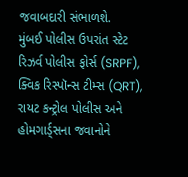જવાબદારી સંભાળશે.
મુંબઈ પોલીસ ઉપરાંત સ્ટેટ રિઝર્વ પોલીસ ફોર્સ (SRPF), ક્વિક રિસ્પૉન્સ ટીમ્સ (QRT), રાયટ કન્ટ્રોલ પોલીસ અને હોમગાર્ડ્સના જવાનોને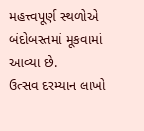મહત્ત્વપૂર્ણ સ્થળોએ બંદોબસ્તમાં મૂકવામાં આવ્યા છે.
ઉત્સવ દરમ્યાન લાખો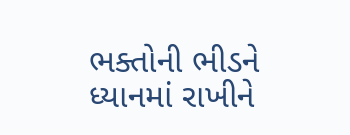ભક્તોની ભીડને ધ્યાનમાં રાખીને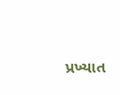પ્રખ્યાત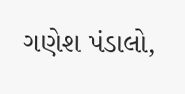ગણેશ પંડાલો,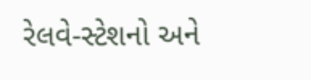રેલવે-સ્ટેશનો અને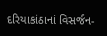દરિયાકાંઠાનાં વિસર્જન-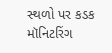સ્થળો પર કડક મૉનિટરિંગ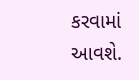કરવામાં આવશે.